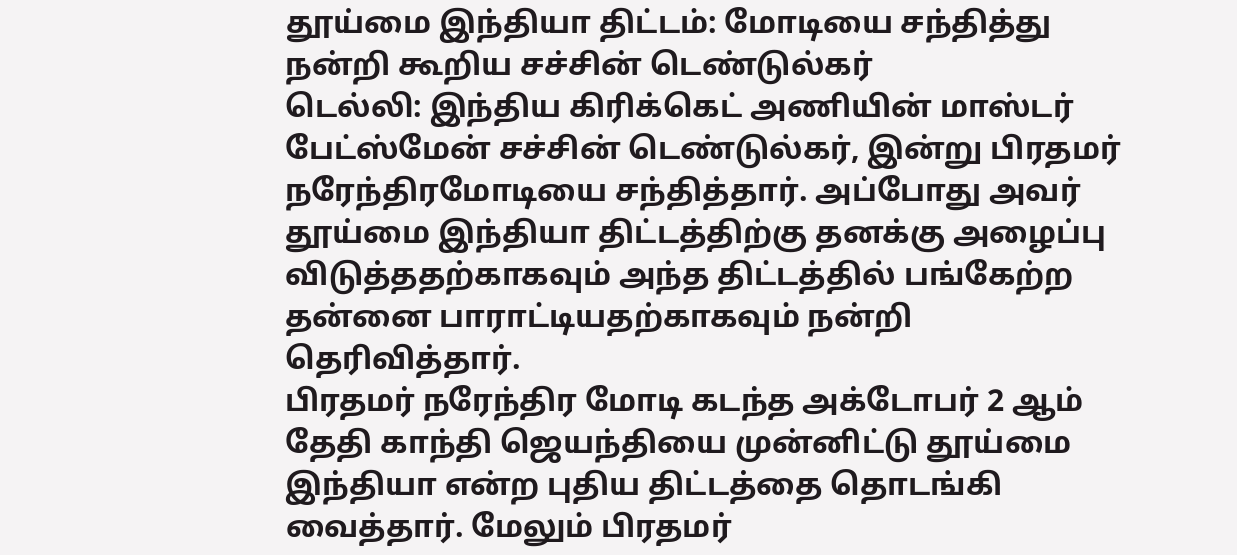தூய்மை இந்தியா திட்டம்: மோடியை சந்தித்து நன்றி கூறிய சச்சின் டெண்டுல்கர்
டெல்லி: இந்திய கிரிக்கெட் அணியின் மாஸ்டர் பேட்ஸ்மேன் சச்சின் டெண்டுல்கர், இன்று பிரதமர் நரேந்திரமோடியை சந்தித்தார். அப்போது அவர் தூய்மை இந்தியா திட்டத்திற்கு தனக்கு அழைப்பு விடுத்ததற்காகவும் அந்த திட்டத்தில் பங்கேற்ற தன்னை பாராட்டியதற்காகவும் நன்றி தெரிவித்தார்.
பிரதமர் நரேந்திர மோடி கடந்த அக்டோபர் 2 ஆம் தேதி காந்தி ஜெயந்தியை முன்னிட்டு தூய்மை இந்தியா என்ற புதிய திட்டத்தை தொடங்கி வைத்தார். மேலும் பிரதமர்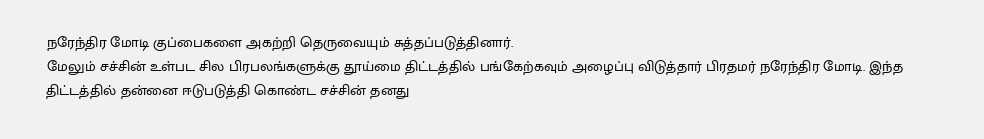நரேந்திர மோடி குப்பைகளை அகற்றி தெருவையும் சுத்தப்படுத்தினார்.
மேலும் சச்சின் உள்பட சில பிரபலங்களுக்கு தூய்மை திட்டத்தில் பங்கேற்கவும் அழைப்பு விடுத்தார் பிரதமர் நரேந்திர மோடி. இந்த திட்டத்தில் தன்னை ஈடுபடுத்தி கொண்ட சச்சின் தனது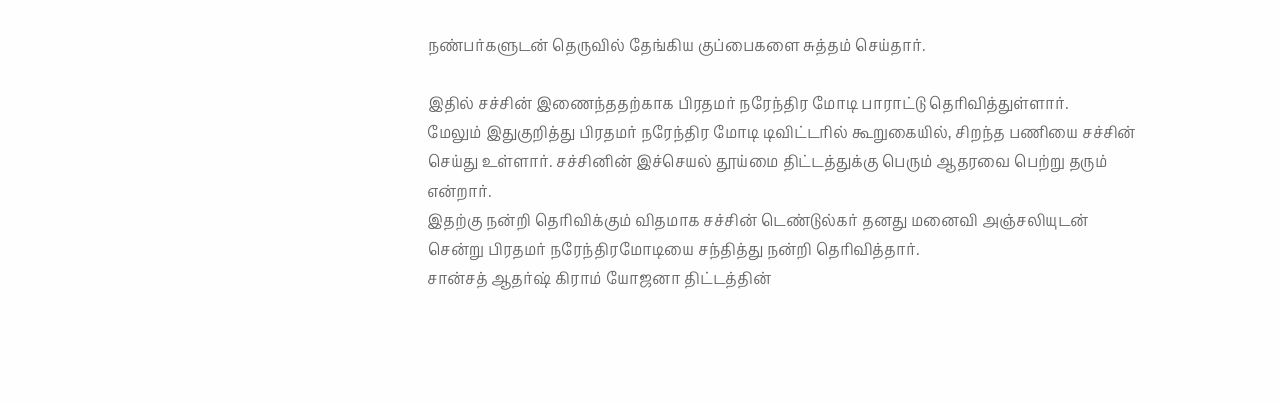நண்பர்களுடன் தெருவில் தேங்கிய குப்பைகளை சுத்தம் செய்தார்.

இதில் சச்சின் இணைந்ததற்காக பிரதமர் நரேந்திர மோடி பாராட்டு தெரிவித்துள்ளார்.
மேலும் இதுகுறித்து பிரதமர் நரேந்திர மோடி டிவிட்டரில் கூறுகையில், சிறந்த பணியை சச்சின் செய்து உள்ளார். சச்சினின் இச்செயல் தூய்மை திட்டத்துக்கு பெரும் ஆதரவை பெற்று தரும் என்றார்.
இதற்கு நன்றி தெரிவிக்கும் விதமாக சச்சின் டெண்டுல்கர் தனது மனைவி அஞ்சலியுடன் சென்று பிரதமர் நரேந்திரமோடியை சந்தித்து நன்றி தெரிவித்தார்.
சான்சத் ஆதர்ஷ் கிராம் யோஜனா திட்டத்தின்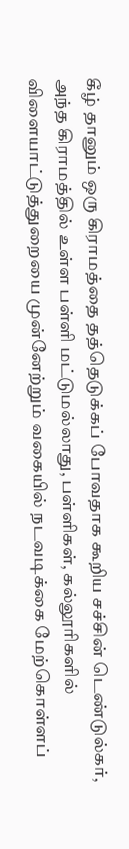கீழ் தானும் ஒரு கிராமத்தை தத்தெடுக்கப் போவதாக கூறிய சச்சின் டெண்டுல்கர், அந்த கிராமத்தில் உள்ள பள்ளி மட்டுமல்லாது, பள்ளிகள், கல்லூரிகளில் விளையாட்டுத்துறையை முன்னேற்றும் வகையில் நடவடிக்கை மேற்கொள்ளப்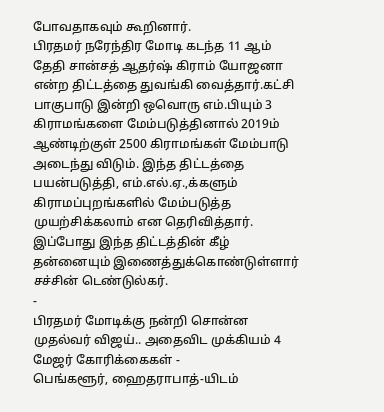போவதாகவும் கூறினார்.
பிரதமர் நரேந்திர மோடி கடந்த 11 ஆம் தேதி சான்சத் ஆதர்ஷ் கிராம் யோஜனா என்ற திட்டத்தை துவங்கி வைத்தார்.கட்சி பாகுபாடு இன்றி ஒவொரு எம்.பியும் 3 கிராமங்களை மேம்படுத்தினால் 2019ம் ஆண்டிற்குள் 2500 கிராமங்கள் மேம்பாடு அடைந்து விடும். இந்த திட்டத்தை பயன்படுத்தி, எம்.எல்.ஏ.,க்களும் கிராமப்புறங்களில் மேம்படுத்த முயற்சிக்கலாம் என தெரிவித்தார். இப்போது இந்த திட்டத்தின் கீழ் தன்னையும் இணைத்துக்கொண்டுள்ளார் சச்சின் டெண்டுல்கர்.
-
பிரதமர் மோடிக்கு நன்றி சொன்ன முதல்வர் விஜய்.. அதைவிட முக்கியம் 4 மேஜர் கோரிக்கைகள் -
பெங்களூர், ஹைதராபாத்-யிடம்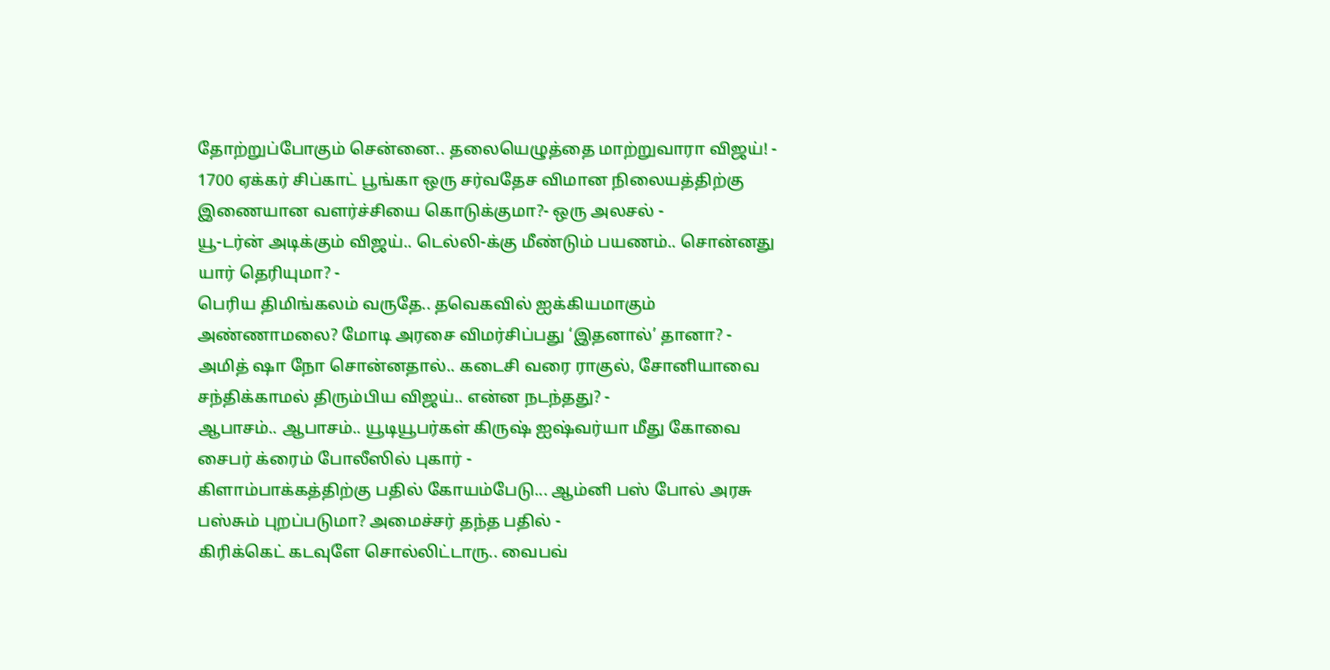தோற்றுப்போகும் சென்னை.. தலையெழுத்தை மாற்றுவாரா விஜய்! -
1700 ஏக்கர் சிப்காட் பூங்கா ஒரு சர்வதேச விமான நிலையத்திற்கு இணையான வளர்ச்சியை கொடுக்குமா?- ஒரு அலசல் -
யூ-டர்ன் அடிக்கும் விஜய்.. டெல்லி-க்கு மீண்டும் பயணம்.. சொன்னது யார் தெரியுமா? -
பெரிய திமிங்கலம் வருதே.. தவெகவில் ஐக்கியமாகும் அண்ணாமலை? மோடி அரசை விமர்சிப்பது ‘இதனால்’ தானா? -
அமித் ஷா நோ சொன்னதால்.. கடைசி வரை ராகுல், சோனியாவை சந்திக்காமல் திரும்பிய விஜய்.. என்ன நடந்தது? -
ஆபாசம்.. ஆபாசம்.. யூடியூபர்கள் கிருஷ் ஐஷ்வர்யா மீது கோவை சைபர் க்ரைம் போலீஸில் புகார் -
கிளாம்பாக்கத்திற்கு பதில் கோயம்பேடு... ஆம்னி பஸ் போல் அரசு பஸ்சும் புறப்படுமா? அமைச்சர் தந்த பதில் -
கிரிக்கெட் கடவுளே சொல்லிட்டாரு.. வைபவ்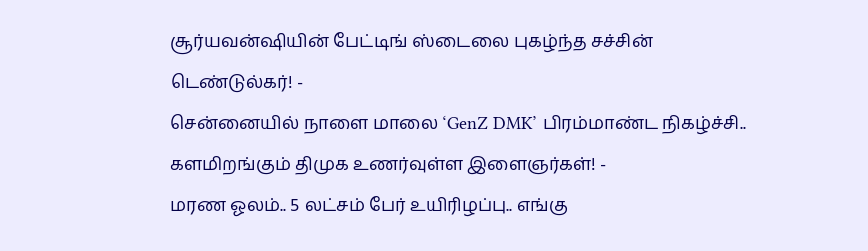சூர்யவன்ஷியின் பேட்டிங் ஸ்டைலை புகழ்ந்த சச்சின் டெண்டுல்கர்! -
சென்னையில் நாளை மாலை ‘GenZ DMK’ பிரம்மாண்ட நிகழ்ச்சி.. களமிறங்கும் திமுக உணர்வுள்ள இளைஞர்கள்! -
மரண ஓலம்.. 5 லட்சம் பேர் உயிரிழப்பு.. எங்கு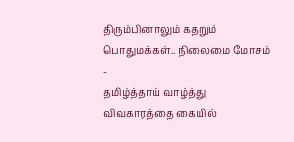திரும்பினாலும் கதறும் பொதுமக்கள்.. நிலைமை மோசம் -
தமிழ்த்தாய் வாழ்த்து விவகாரத்தை கையில்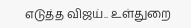எடுத்த விஜய்.. உள்துறை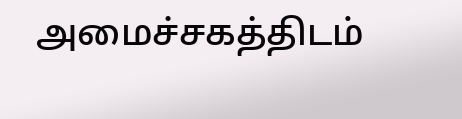அமைச்சகத்திடம்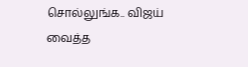சொல்லுங்க.. விஜய் வைத்த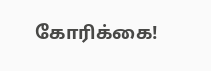கோரிக்கை!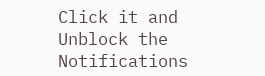Click it and Unblock the Notifications